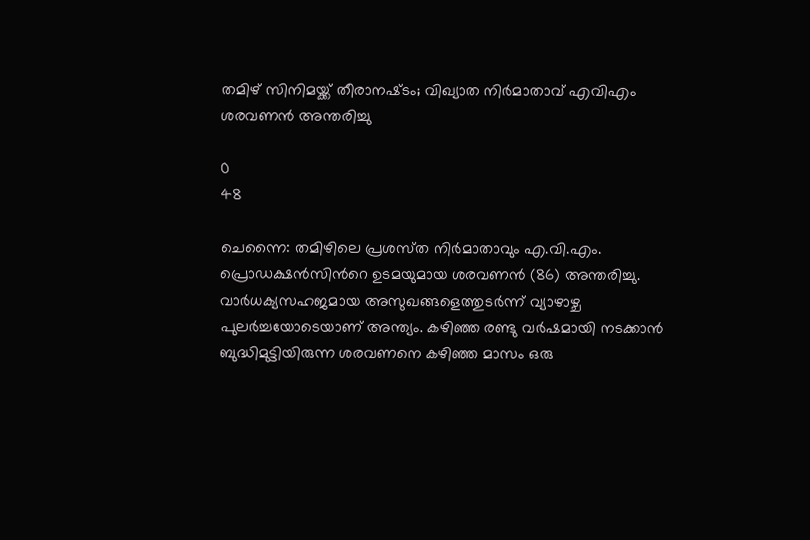തമിഴ് സിനിമയ്ക്ക് തീരാനഷ്‌ടം; വിഖ്യാത നിര്‍മാതാവ് എവിഎം ശരവണന്‍ അന്തരിച്ചു

0
48

ചെന്നൈ: തമിഴിലെ പ്രശസ്‌ത നിര്‍മാതാവും എ.വി.എം. പ്രൊഡക്ഷന്‍സിന്‍റെ ഉടമയുമായ ശരവണന്‍ (86) അന്തരിച്ചു. വാര്‍ധക്യസഹജമായ അസുഖങ്ങളെത്തുടര്‍ന്ന് വ്യാഴാഴ്ച പുലര്‍ച്ചയോടെയാണ് അന്ത്യം. കഴിഞ്ഞ രണ്ടു വര്‍ഷമായി നടക്കാന്‍ ബുദ്ധിമുട്ടിയിരുന്ന ശരവണനെ കഴിഞ്ഞ മാസം ഒരു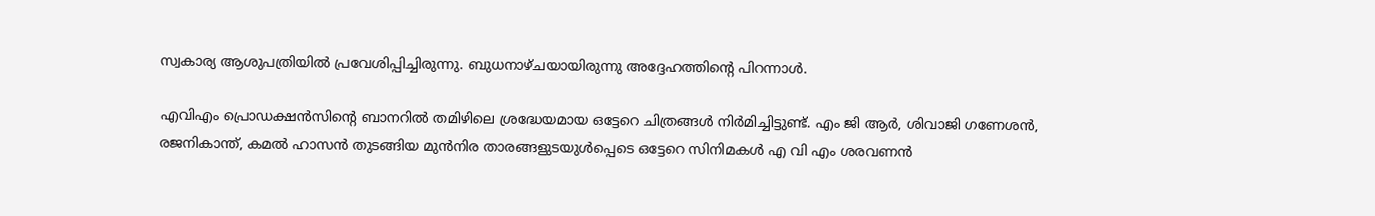സ്വകാര്യ ആശുപത്രിയില്‍ പ്രവേശിപ്പിച്ചിരുന്നു. ബുധനാഴ്ചയായിരുന്നു അദ്ദേഹത്തിന്റെ പിറന്നാള്‍.

എവിഎം പ്രൊഡക്ഷന്‍സിന്റെ ബാനറില്‍ തമിഴിലെ ശ്രദ്ധേയമായ ഒട്ടേറെ ചിത്രങ്ങള്‍ നിര്‍മിച്ചിട്ടുണ്ട്. എം ജി ആർ, ശിവാജി ഗണേശൻ, രജനികാന്ത്, കമൽ ഹാസൻ തുടങ്ങിയ മുന്‍നിര താരങ്ങളുടയുള്‍പ്പെടെ ഒട്ടേറെ സിനിമകൾ എ വി എം ശരവണന്‍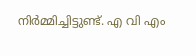നിര്‍മ്മിച്ചിട്ടുണ്ട്. എ വി എം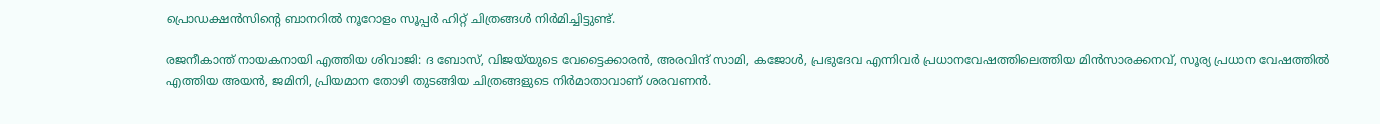പ്രൊഡക്ഷൻസിന്‍റെ ബാനറിൽ നൂറോളം സൂപ്പർ ഹിറ്റ് ചിത്രങ്ങൾ നിർമിച്ചിട്ടുണ്ട്.

രജനീകാന്ത് നായകനായി എത്തിയ ശിവാജി: ദ ബോസ്, വിജയ്‌യുടെ വേട്ടൈക്കാരന്‍, അരവിന്ദ് സാമി, കജോള്‍, പ്രഭുദേവ എന്നിവര്‍ പ്രധാനവേഷത്തിലെത്തിയ മിന്‍സാരക്കനവ്, സൂര്യ പ്രധാന വേഷത്തില്‍ എത്തിയ അയന്‍, ജമിനി, പ്രിയമാന തോഴി തുടങ്ങിയ ചിത്രങ്ങളുടെ നിര്‍മാതാവാണ് ശരവണന്‍.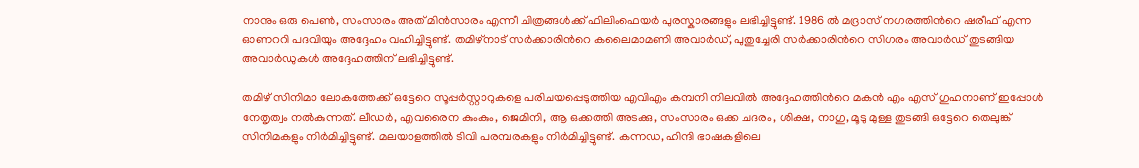നാനും ഒരു പെണ്‍, സംസാരം അത് മിന്‍സാരം എന്നീ ചിത്രങ്ങള്‍ക്ക് ഫിലിംഫെയര്‍ പുരസ്കാരങ്ങളും ലഭിച്ചിട്ടുണ്ട്. 1986 ൽ മദ്രാസ് നഗരത്തിന്‍റെ ഷരീഫ് എന്ന ഓണററി പദവിയും അദ്ദേഹം വഹിച്ചിട്ടുണ്ട്. തമിഴ്‌നാട് സർക്കാരിന്‍റെ കലൈമാമണി അവാർഡ്, പുതുച്ചേരി സർക്കാരിന്‍റെ സിഗരം അവാർഡ് തുടങ്ങിയ അവാർഡുകൾ അദ്ദേഹത്തിന് ലഭിച്ചിട്ടുണ്ട്.

തമിഴ് സിനിമാ ലോകത്തേക്ക് ഒട്ടേറെ സൂപ്പര്‍സ്റ്റാറുകളെ പരിചയപ്പെടുത്തിയ എവിഎം കമ്പനി നിലവില്‍ അദ്ദേഹത്തിന്‍റെ മകന്‍ എം എസ് ഗുഹനാണ് ഇപ്പോള്‍ നേതൃത്വം നല്‍കുന്നത്. ലീഡർ, എവരൈന കുംകും, ജെമിനി, ആ ഒക്കത്തി അടക്കു, സംസാരം ഒക്ക ചദരം, ശിക്ഷ, നാഗു, മൂടു മുള്ള തുടങ്ങി ഒട്ടേറെ തെലുങ്ക് സിനിമകളും നിർമിച്ചിട്ടുണ്ട്. മലയാളത്തില്‍ ടിവി പരമ്പരകളും നിര്‍മിച്ചിട്ടുണ്ട്. കന്നഡ, ഹിന്ദി ഭാഷകളിലെ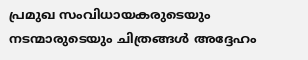പ്രമുഖ സംവിധായകരുടെയും നടന്മാരുടെയും ചിത്രങ്ങൾ അദ്ദേഹം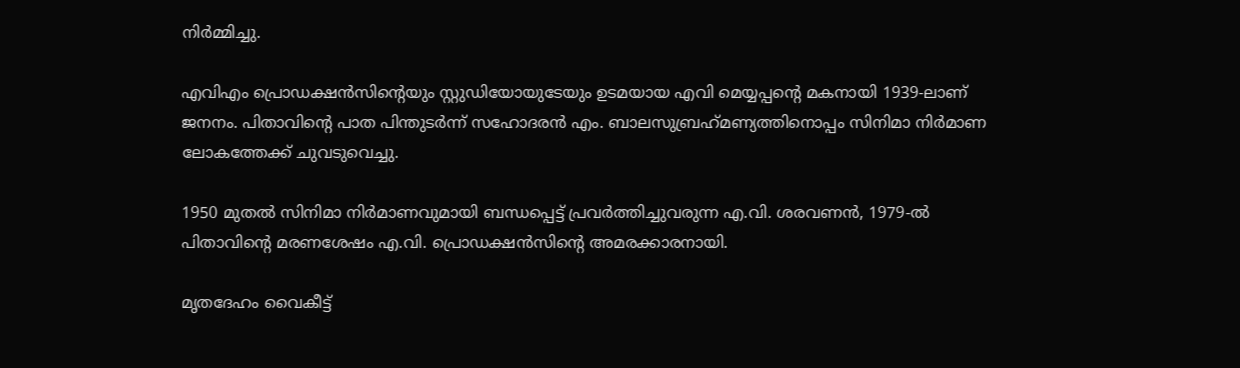നിർമ്മിച്ചു.

എവിഎം പ്രൊഡക്ഷന്‍സിന്‍റെയും സ്റ്റുഡിയോയുടേയും ഉടമയായ എവി മെയ്യപ്പന്‍റെ മകനായി 1939-ലാണ് ജനനം. പിതാവിന്‍റെ പാത പിന്തുടര്‍ന്ന് സഹോദരന്‍ എം. ബാലസുബ്രഹ്‌മണ്യത്തിനൊപ്പം സിനിമാ നിര്‍മാണ ലോകത്തേക്ക് ചുവടുവെച്ചു.

1950 മുതല്‍ സിനിമാ നിര്‍മാണവുമായി ബന്ധപ്പെട്ട് പ്രവര്‍ത്തിച്ചുവരുന്ന എ.വി. ശരവണന്‍, 1979-ല്‍ പിതാവിന്‍റെ മരണശേഷം എ.വി. പ്രൊഡക്ഷന്‍സിന്‍റെ അമരക്കാരനായി.

മൃതദേഹം വൈകീട്ട്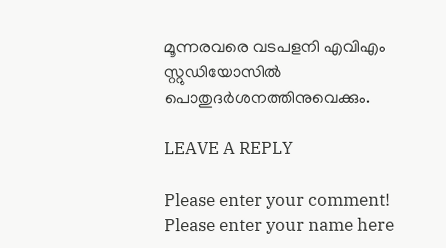മൂന്നരവരെ വടപളനി എവിഎം സ്റ്റുഡിയോസില്‍ പൊതുദര്‍ശനത്തിനുവെക്കും.

LEAVE A REPLY

Please enter your comment!
Please enter your name here